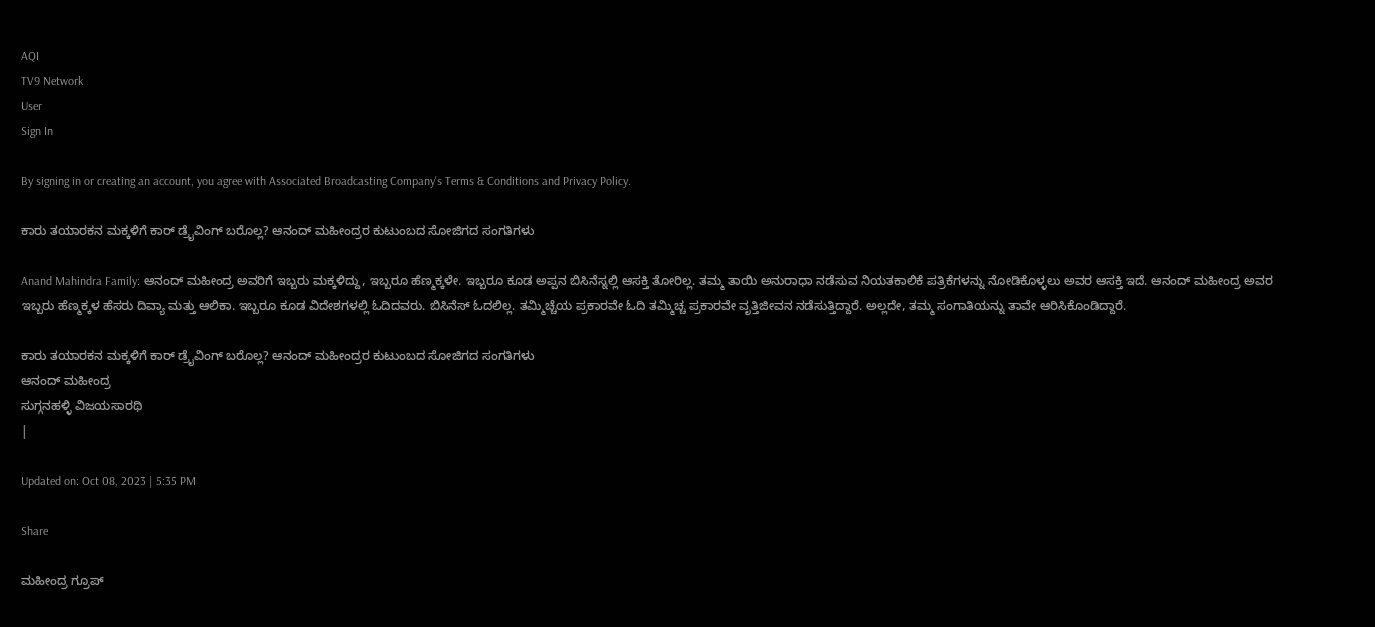AQI
TV9 Network
User
Sign In

By signing in or creating an account, you agree with Associated Broadcasting Company's Terms & Conditions and Privacy Policy.

ಕಾರು ತಯಾರಕನ ಮಕ್ಕಳಿಗೆ ಕಾರ್ ಡ್ರೈವಿಂಗ್ ಬರೊಲ್ಲ? ಆನಂದ್ ಮಹೀಂದ್ರರ ಕುಟುಂಬದ ಸೋಜಿಗದ ಸಂಗತಿಗಳು

Anand Mahindra Family: ಆನಂದ್ ಮಹೀಂದ್ರ ಅವರಿಗೆ ಇಬ್ಬರು ಮಕ್ಕಳಿದ್ದು, ಇಬ್ಬರೂ ಹೆಣ್ಮಕ್ಕಳೇ. ಇಬ್ಬರೂ ಕೂಡ ಅಪ್ಪನ ಬಿಸಿನೆಸ್ನಲ್ಲಿ ಆಸಕ್ತಿ ತೋರಿಲ್ಲ. ತಮ್ಮ ತಾಯಿ ಅನುರಾಧಾ ನಡೆಸುವ ನಿಯತಕಾಲಿಕೆ ಪತ್ರಿಕೆಗಳನ್ನು ನೋಡಿಕೊಳ್ಳಲು ಅವರ ಆಸಕ್ತಿ ಇದೆ. ಆನಂದ್ ಮಹೀಂದ್ರ ಅವರ ಇಬ್ಬರು ಹೆಣ್ಮಕ್ಕಳ ಹೆಸರು ದಿವ್ಯಾ ಮತ್ತು ಆಲಿಕಾ. ಇಬ್ಬರೂ ಕೂಡ ವಿದೇಶಗಳಲ್ಲಿ ಓದಿದವರು. ಬಿಸಿನೆಸ್ ಓದಲಿಲ್ಲ. ತಮ್ಮಿಚ್ಚೆಯ ಪ್ರಕಾರವೇ ಓದಿ ತಮ್ಮಿಚ್ಚ ಪ್ರಕಾರವೇ ವೃತ್ತಿಜೀವನ ನಡೆಸುತ್ತಿದ್ದಾರೆ. ಅಲ್ಲದೇ, ತಮ್ಮ ಸಂಗಾತಿಯನ್ನು ತಾವೇ ಆರಿಸಿಕೊಂಡಿದ್ದಾರೆ.

ಕಾರು ತಯಾರಕನ ಮಕ್ಕಳಿಗೆ ಕಾರ್ ಡ್ರೈವಿಂಗ್ ಬರೊಲ್ಲ? ಆನಂದ್ ಮಹೀಂದ್ರರ ಕುಟುಂಬದ ಸೋಜಿಗದ ಸಂಗತಿಗಳು
ಆನಂದ್ ಮಹೀಂದ್ರ
ಸುಗ್ಗನಹಳ್ಳಿ ವಿಜಯಸಾರಥಿ
|

Updated on: Oct 08, 2023 | 5:35 PM

Share

ಮಹೀಂದ್ರ ಗ್ರೂಪ್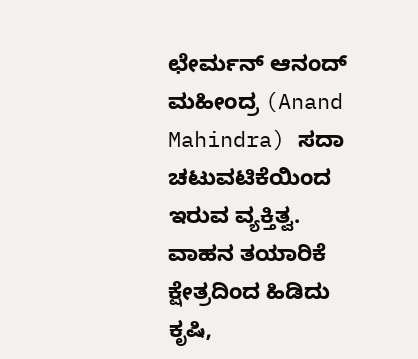ಛೇರ್ಮನ್ ಆನಂದ್ ಮಹೀಂದ್ರ (Anand Mahindra) ಸದಾ ಚಟುವಟಿಕೆಯಿಂದ ಇರುವ ವ್ಯಕ್ತಿತ್ವ. ವಾಹನ ತಯಾರಿಕೆ ಕ್ಷೇತ್ರದಿಂದ ಹಿಡಿದು ಕೃಷಿ,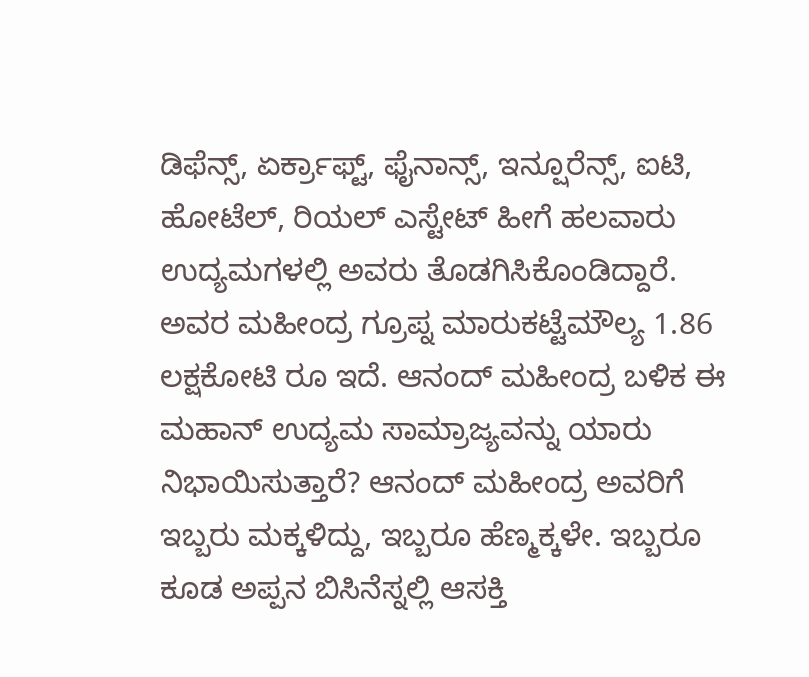ಡಿಫೆನ್ಸ್, ಏರ್ಕ್ರಾಫ್ಟ್, ಫೈನಾನ್ಸ್, ಇನ್ಷೂರೆನ್ಸ್, ಐಟಿ, ಹೋಟೆಲ್, ರಿಯಲ್ ಎಸ್ಟೇಟ್ ಹೀಗೆ ಹಲವಾರು ಉದ್ಯಮಗಳಲ್ಲಿ ಅವರು ತೊಡಗಿಸಿಕೊಂಡಿದ್ದಾರೆ. ಅವರ ಮಹೀಂದ್ರ ಗ್ರೂಪ್ನ ಮಾರುಕಟ್ಟೆಮೌಲ್ಯ 1.86 ಲಕ್ಷಕೋಟಿ ರೂ ಇದೆ. ಆನಂದ್ ಮಹೀಂದ್ರ ಬಳಿಕ ಈ ಮಹಾನ್ ಉದ್ಯಮ ಸಾಮ್ರಾಜ್ಯವನ್ನು ಯಾರು ನಿಭಾಯಿಸುತ್ತಾರೆ? ಆನಂದ್ ಮಹೀಂದ್ರ ಅವರಿಗೆ ಇಬ್ಬರು ಮಕ್ಕಳಿದ್ದು, ಇಬ್ಬರೂ ಹೆಣ್ಮಕ್ಕಳೇ. ಇಬ್ಬರೂ ಕೂಡ ಅಪ್ಪನ ಬಿಸಿನೆಸ್ನಲ್ಲಿ ಆಸಕ್ತಿ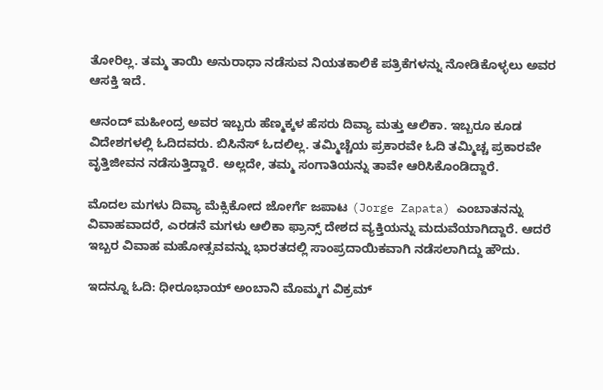ತೋರಿಲ್ಲ. ತಮ್ಮ ತಾಯಿ ಅನುರಾಧಾ ನಡೆಸುವ ನಿಯತಕಾಲಿಕೆ ಪತ್ರಿಕೆಗಳನ್ನು ನೋಡಿಕೊಳ್ಳಲು ಅವರ ಆಸಕ್ತಿ ಇದೆ.

ಆನಂದ್ ಮಹೀಂದ್ರ ಅವರ ಇಬ್ಬರು ಹೆಣ್ಮಕ್ಕಳ ಹೆಸರು ದಿವ್ಯಾ ಮತ್ತು ಆಲಿಕಾ. ಇಬ್ಬರೂ ಕೂಡ ವಿದೇಶಗಳಲ್ಲಿ ಓದಿದವರು. ಬಿಸಿನೆಸ್ ಓದಲಿಲ್ಲ. ತಮ್ಮಿಚ್ಚೆಯ ಪ್ರಕಾರವೇ ಓದಿ ತಮ್ಮಿಚ್ಚ ಪ್ರಕಾರವೇ ವೃತ್ತಿಜೀವನ ನಡೆಸುತ್ತಿದ್ದಾರೆ. ಅಲ್ಲದೇ, ತಮ್ಮ ಸಂಗಾತಿಯನ್ನು ತಾವೇ ಆರಿಸಿಕೊಂಡಿದ್ದಾರೆ.

ಮೊದಲ ಮಗಳು ದಿವ್ಯಾ ಮೆಕ್ಸಿಕೋದ ಜೋರ್ಗೆ ಜಪಾಟ (Jorge Zapata) ಎಂಬಾತನನ್ನು ವಿವಾಹವಾದರೆ, ಎರಡನೆ ಮಗಳು ಆಲಿಕಾ ಫ್ರಾನ್ಸ್ ದೇಶದ ವ್ಯಕ್ತಿಯನ್ನು ಮದುವೆಯಾಗಿದ್ದಾರೆ. ಆದರೆ ಇಬ್ಬರ ವಿವಾಹ ಮಹೋತ್ಸವವನ್ನು ಭಾರತದಲ್ಲಿ ಸಾಂಪ್ರದಾಯಿಕವಾಗಿ ನಡೆಸಲಾಗಿದ್ದು ಹೌದು.

ಇದನ್ನೂ ಓದಿ: ಧೀರೂಭಾಯ್ ಅಂಬಾನಿ ಮೊಮ್ಮಗ ವಿಕ್ರಮ್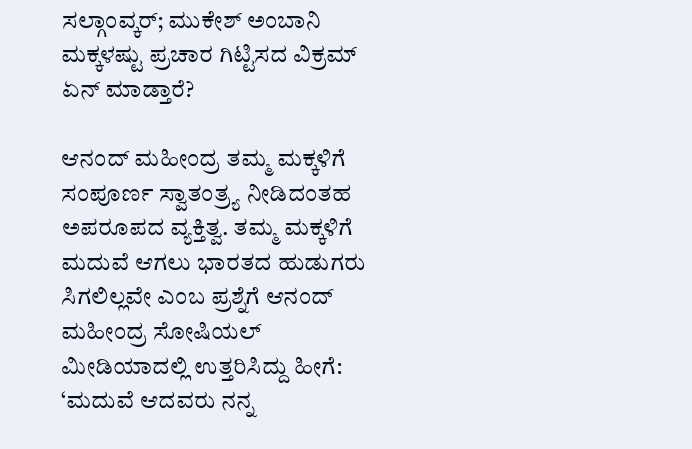ಸಲ್ಗಾಂವ್ಕರ್; ಮುಕೇಶ್ ಅಂಬಾನಿ ಮಕ್ಕಳಷ್ಟು ಪ್ರಚಾರ ಗಿಟ್ಟಿಸದ ವಿಕ್ರಮ್ ಏನ್ ಮಾಡ್ತಾರೆ?

ಆನಂದ್ ಮಹೀಂದ್ರ ತಮ್ಮ ಮಕ್ಕಳಿಗೆ ಸಂಪೂರ್ಣ ಸ್ವಾತಂತ್ರ್ಯ ನೀಡಿದಂತಹ ಅಪರೂಪದ ವ್ಯಕ್ತಿತ್ವ. ತಮ್ಮ ಮಕ್ಕಳಿಗೆ ಮದುವೆ ಆಗಲು ಭಾರತದ ಹುಡುಗರು ಸಿಗಲಿಲ್ಲವೇ ಎಂಬ ಪ್ರಶ್ನೆಗೆ ಆನಂದ್ ಮಹೀಂದ್ರ ಸೋಷಿಯಲ್ ಮೀಡಿಯಾದಲ್ಲಿ ಉತ್ತರಿಸಿದ್ದು ಹೀಗೆ: ‘ಮದುವೆ ಆದವರು ನನ್ನ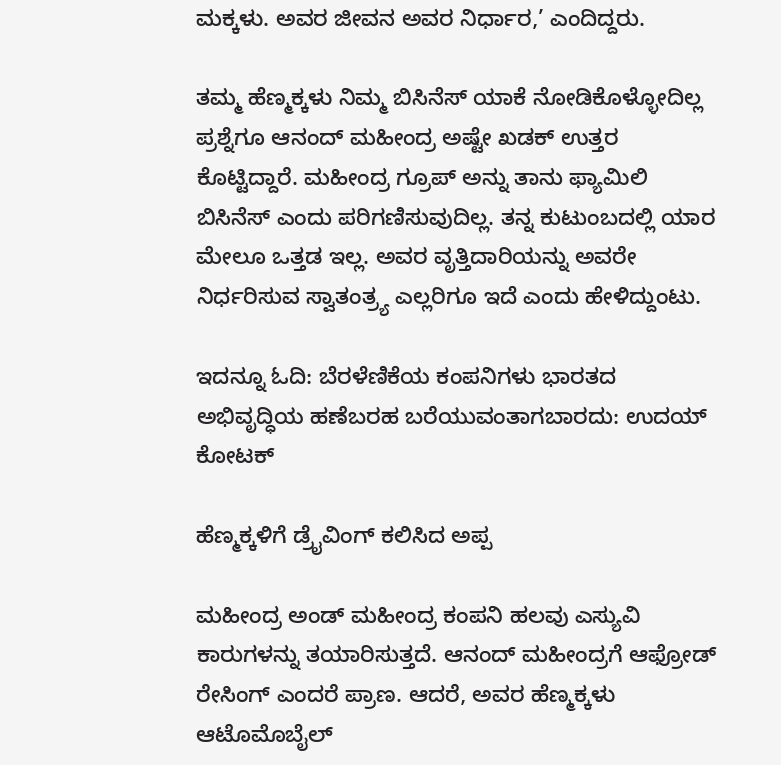ಮಕ್ಕಳು. ಅವರ ಜೀವನ ಅವರ ನಿರ್ಧಾರ,’ ಎಂದಿದ್ದರು.

ತಮ್ಮ ಹೆಣ್ಮಕ್ಕಳು ನಿಮ್ಮ ಬಿಸಿನೆಸ್ ಯಾಕೆ ನೋಡಿಕೊಳ್ಳೋದಿಲ್ಲ ಪ್ರಶ್ನೆಗೂ ಆನಂದ್ ಮಹೀಂದ್ರ ಅಷ್ಟೇ ಖಡಕ್ ಉತ್ತರ ಕೊಟ್ಟಿದ್ದಾರೆ. ಮಹೀಂದ್ರ ಗ್ರೂಪ್ ಅನ್ನು ತಾನು ಫ್ಯಾಮಿಲಿ ಬಿಸಿನೆಸ್ ಎಂದು ಪರಿಗಣಿಸುವುದಿಲ್ಲ. ತನ್ನ ಕುಟುಂಬದಲ್ಲಿ ಯಾರ ಮೇಲೂ ಒತ್ತಡ ಇಲ್ಲ. ಅವರ ವೃತ್ತಿದಾರಿಯನ್ನು ಅವರೇ ನಿರ್ಧರಿಸುವ ಸ್ವಾತಂತ್ರ್ಯ ಎಲ್ಲರಿಗೂ ಇದೆ ಎಂದು ಹೇಳಿದ್ದುಂಟು.

ಇದನ್ನೂ ಓದಿ: ಬೆರಳೆಣಿಕೆಯ ಕಂಪನಿಗಳು ಭಾರತದ ಅಭಿವೃದ್ಧಿಯ ಹಣೆಬರಹ ಬರೆಯುವಂತಾಗಬಾರದು: ಉದಯ್ ಕೋಟಕ್

ಹೆಣ್ಮಕ್ಕಳಿಗೆ ಡ್ರೈವಿಂಗ್ ಕಲಿಸಿದ ಅಪ್ಪ

ಮಹೀಂದ್ರ ಅಂಡ್ ಮಹೀಂದ್ರ ಕಂಪನಿ ಹಲವು ಎಸ್ಯುವಿ ಕಾರುಗಳನ್ನು ತಯಾರಿಸುತ್ತದೆ. ಆನಂದ್ ಮಹೀಂದ್ರಗೆ ಆಫ್ರೋಡ್ ರೇಸಿಂಗ್ ಎಂದರೆ ಪ್ರಾಣ. ಆದರೆ, ಅವರ ಹೆಣ್ಮಕ್ಕಳು ಆಟೊಮೊಬೈಲ್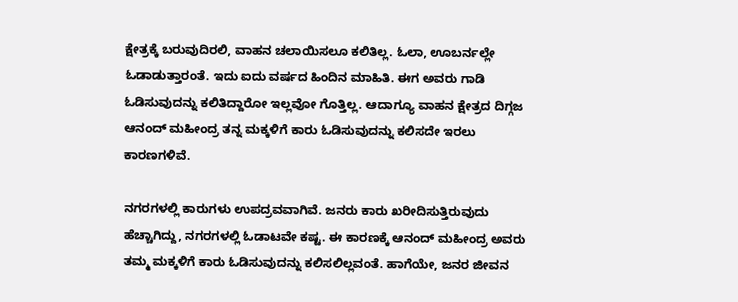ಕ್ಷೇತ್ರಕ್ಕೆ ಬರುವುದಿರಲಿ, ವಾಹನ ಚಲಾಯಿಸಲೂ ಕಲಿತಿಲ್ಲ. ಓಲಾ, ಊಬರ್ನಲ್ಲೇ ಓಡಾಡುತ್ತಾರಂತೆ. ಇದು ಐದು ವರ್ಷದ ಹಿಂದಿನ ಮಾಹಿತಿ. ಈಗ ಅವರು ಗಾಡಿ ಓಡಿಸುವುದನ್ನು ಕಲಿತಿದ್ದಾರೋ ಇಲ್ಲವೋ ಗೊತ್ತಿಲ್ಲ. ಆದಾಗ್ಯೂ ವಾಹನ ಕ್ಷೇತ್ರದ ದಿಗ್ಗಜ ಆನಂದ್ ಮಹೀಂದ್ರ ತನ್ನ ಮಕ್ಕಳಿಗೆ ಕಾರು ಓಡಿಸುವುದನ್ನು ಕಲಿಸದೇ ಇರಲು ಕಾರಣಗಳಿವೆ.

ನಗರಗಳಲ್ಲಿ ಕಾರುಗಳು ಉಪದ್ರವವಾಗಿವೆ. ಜನರು ಕಾರು ಖರೀದಿಸುತ್ತಿರುವುದು ಹೆಚ್ಚಾಗಿದ್ದು, ನಗರಗಳಲ್ಲಿ ಓಡಾಟವೇ ಕಷ್ಟ. ಈ ಕಾರಣಕ್ಕೆ ಆನಂದ್ ಮಹೀಂದ್ರ ಅವರು ತಮ್ಮ ಮಕ್ಕಳಿಗೆ ಕಾರು ಓಡಿಸುವುದನ್ನು ಕಲಿಸಲಿಲ್ಲವಂತೆ. ಹಾಗೆಯೇ, ಜನರ ಜೀವನ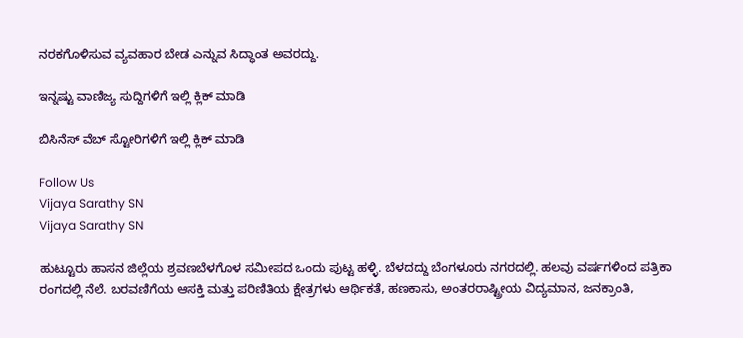ನರಕಗೊಳಿಸುವ ವ್ಯವಹಾರ ಬೇಡ ಎನ್ನುವ ಸಿದ್ಧಾಂತ ಅವರದ್ದು.

ಇನ್ನಷ್ಟು ವಾಣಿಜ್ಯ ಸುದ್ದಿಗಳಿಗೆ ಇಲ್ಲಿ ಕ್ಲಿಕ್ ಮಾಡಿ

ಬಿಸಿನೆಸ್ ವೆಬ್ ಸ್ಟೋರಿಗಳಿಗೆ ಇಲ್ಲಿ ಕ್ಲಿಕ್ ಮಾಡಿ

Follow Us
Vijaya Sarathy SN
Vijaya Sarathy SN

ಹುಟ್ಟೂರು ಹಾಸನ ಜಿಲ್ಲೆಯ ಶ್ರವಣಬೆಳಗೊಳ ಸಮೀಪದ ಒಂದು ಪುಟ್ಟ ಹಳ್ಳಿ. ಬೆಳದದ್ದು ಬೆಂಗಳೂರು ನಗರದಲ್ಲಿ. ಹಲವು ವರ್ಷಗಳಿಂದ ಪತ್ರಿಕಾ ರಂಗದಲ್ಲಿ ನೆಲೆ. ಬರವಣಿಗೆಯ ಆಸಕ್ತಿ ಮತ್ತು ಪರಿಣಿತಿಯ ಕ್ಷೇತ್ರಗಳು ಆರ್ಥಿಕತೆ, ಹಣಕಾಸು, ಅಂತರರಾಷ್ಟ್ರೀಯ ವಿದ್ಯಮಾನ, ಜನಕ್ರಾಂತಿ,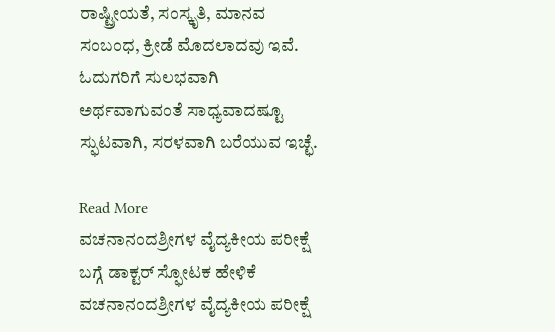ರಾಷ್ಟ್ರೀಯತೆ, ಸಂಸ್ಕೃತಿ, ಮಾನವ ಸಂಬಂಧ, ಕ್ರೀಡೆ ಮೊದಲಾದವು ಇವೆ. ಓದುಗರಿಗೆ ಸುಲಭವಾಗಿ ಅರ್ಥವಾಗುವಂತೆ ಸಾಧ್ಯವಾದಷ್ಟೂ ಸ್ಫುಟವಾಗಿ, ಸರಳವಾಗಿ ಬರೆಯುವ ಇಚ್ಛೆ.

Read More
ವಚನಾನಂದಶ್ರೀಗಳ ವೈದ್ಯಕೀಯ ಪರೀಕ್ಷೆ ಬಗ್ಗೆ ಡಾಕ್ಟರ್ ಸ್ಫೋಟಕ ಹೇಳಿಕೆ
ವಚನಾನಂದಶ್ರೀಗಳ ವೈದ್ಯಕೀಯ ಪರೀಕ್ಷೆ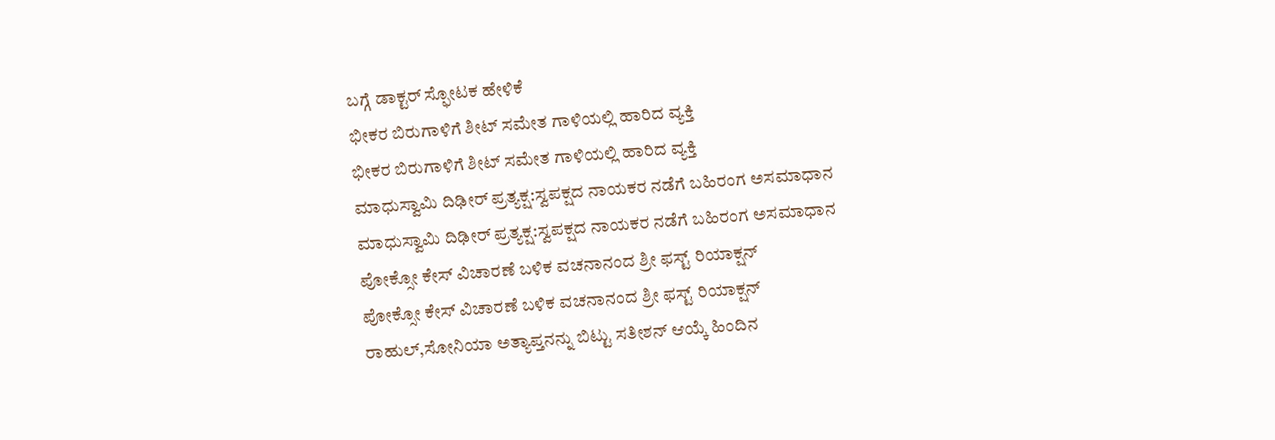ಬಗ್ಗೆ ಡಾಕ್ಟರ್ ಸ್ಫೋಟಕ ಹೇಳಿಕೆ
ಭೀಕರ ಬಿರುಗಾಳಿಗೆ ಶೀಟ್ ಸಮೇತ ಗಾಳಿಯಲ್ಲಿ ಹಾರಿದ ವ್ಯಕ್ತಿ
ಭೀಕರ ಬಿರುಗಾಳಿಗೆ ಶೀಟ್ ಸಮೇತ ಗಾಳಿಯಲ್ಲಿ ಹಾರಿದ ವ್ಯಕ್ತಿ
ಮಾಧುಸ್ವಾಮಿ ದಿಢೀರ್ ಪ್ರತ್ಯಕ್ಷ:ಸ್ವಪಕ್ಷದ ನಾಯಕರ ನಡೆಗೆ ಬಹಿರಂಗ ಅಸಮಾಧಾನ
ಮಾಧುಸ್ವಾಮಿ ದಿಢೀರ್ ಪ್ರತ್ಯಕ್ಷ:ಸ್ವಪಕ್ಷದ ನಾಯಕರ ನಡೆಗೆ ಬಹಿರಂಗ ಅಸಮಾಧಾನ
ಪೋಕ್ಸೋ ಕೇಸ್ ವಿಚಾರಣೆ ಬಳಿಕ ವಚನಾನಂದ ಶ್ರೀ ಫಸ್ಟ್ ರಿಯಾಕ್ಷನ್
ಪೋಕ್ಸೋ ಕೇಸ್ ವಿಚಾರಣೆ ಬಳಿಕ ವಚನಾನಂದ ಶ್ರೀ ಫಸ್ಟ್ ರಿಯಾಕ್ಷನ್
ರಾಹುಲ್,ಸೋನಿಯಾ ಅತ್ಯಾಪ್ತನನ್ನು ಬಿಟ್ಟು ಸತೀಶನ್ ಆಯ್ಕೆ ಹಿಂದಿನ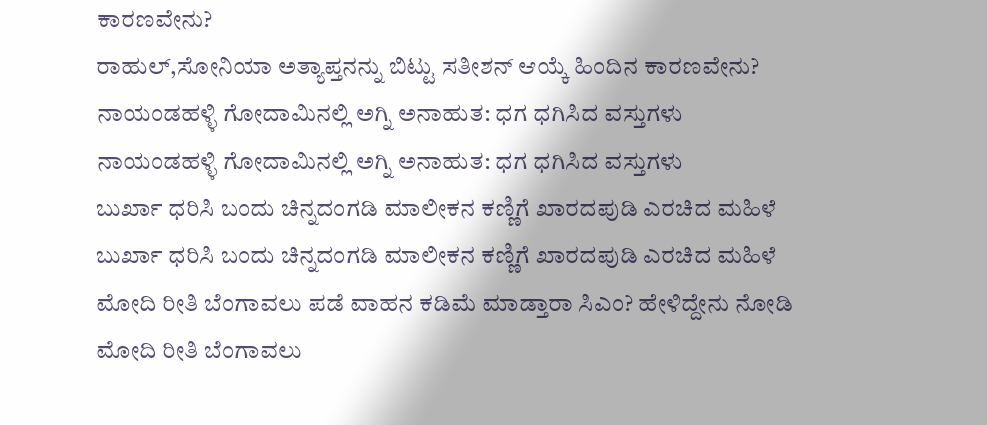ಕಾರಣವೇನು?
ರಾಹುಲ್,ಸೋನಿಯಾ ಅತ್ಯಾಪ್ತನನ್ನು ಬಿಟ್ಟು ಸತೀಶನ್ ಆಯ್ಕೆ ಹಿಂದಿನ ಕಾರಣವೇನು?
ನಾಯಂಡಹಳ್ಳಿ ಗೋದಾಮಿನಲ್ಲಿ ಅಗ್ನಿ ಅನಾಹುತ: ಧಗ ಧಗಿಸಿದ ವಸ್ತುಗಳು
ನಾಯಂಡಹಳ್ಳಿ ಗೋದಾಮಿನಲ್ಲಿ ಅಗ್ನಿ ಅನಾಹುತ: ಧಗ ಧಗಿಸಿದ ವಸ್ತುಗಳು
ಬುರ್ಖಾ ಧರಿಸಿ ಬಂದು ಚಿನ್ನದಂಗಡಿ ಮಾಲೀಕನ ಕಣ್ಣಿಗೆ ಖಾರದಪುಡಿ ಎರಚಿದ ಮಹಿಳೆ
ಬುರ್ಖಾ ಧರಿಸಿ ಬಂದು ಚಿನ್ನದಂಗಡಿ ಮಾಲೀಕನ ಕಣ್ಣಿಗೆ ಖಾರದಪುಡಿ ಎರಚಿದ ಮಹಿಳೆ
ಮೋದಿ ರೀತಿ ಬೆಂಗಾವಲು ಪಡೆ ವಾಹನ ಕಡಿಮೆ ಮಾಡ್ತಾರಾ ಸಿಎಂ? ಹೇಳಿದ್ದೇನು ನೋಡಿ
ಮೋದಿ ರೀತಿ ಬೆಂಗಾವಲು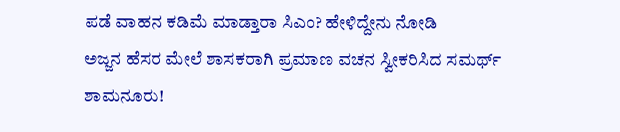ಪಡೆ ವಾಹನ ಕಡಿಮೆ ಮಾಡ್ತಾರಾ ಸಿಎಂ? ಹೇಳಿದ್ದೇನು ನೋಡಿ
ಅಜ್ಜನ ಹೆಸರ ಮೇಲೆ ಶಾಸಕರಾಗಿ ಪ್ರಮಾಣ ವಚನ ಸ್ವೀಕರಿಸಿದ ಸಮರ್ಥ್ ಶಾಮನೂರು!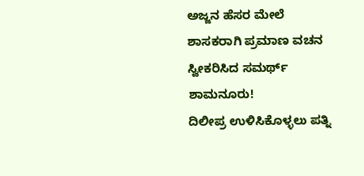ಅಜ್ಜನ ಹೆಸರ ಮೇಲೆ ಶಾಸಕರಾಗಿ ಪ್ರಮಾಣ ವಚನ ಸ್ವೀಕರಿಸಿದ ಸಮರ್ಥ್ ಶಾಮನೂರು!
ದಿಲೀಪ್ರ ಉಳಿಸಿಕೊಳ್ಳಲು ಪತ್ನಿ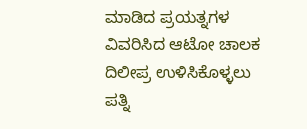ಮಾಡಿದ ಪ್ರಯತ್ನಗಳ ವಿವರಿಸಿದ ಆಟೋ ಚಾಲಕ
ದಿಲೀಪ್ರ ಉಳಿಸಿಕೊಳ್ಳಲು ಪತ್ನಿ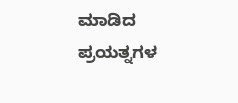ಮಾಡಿದ ಪ್ರಯತ್ನಗಳ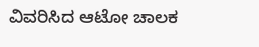ವಿವರಿಸಿದ ಆಟೋ ಚಾಲಕ